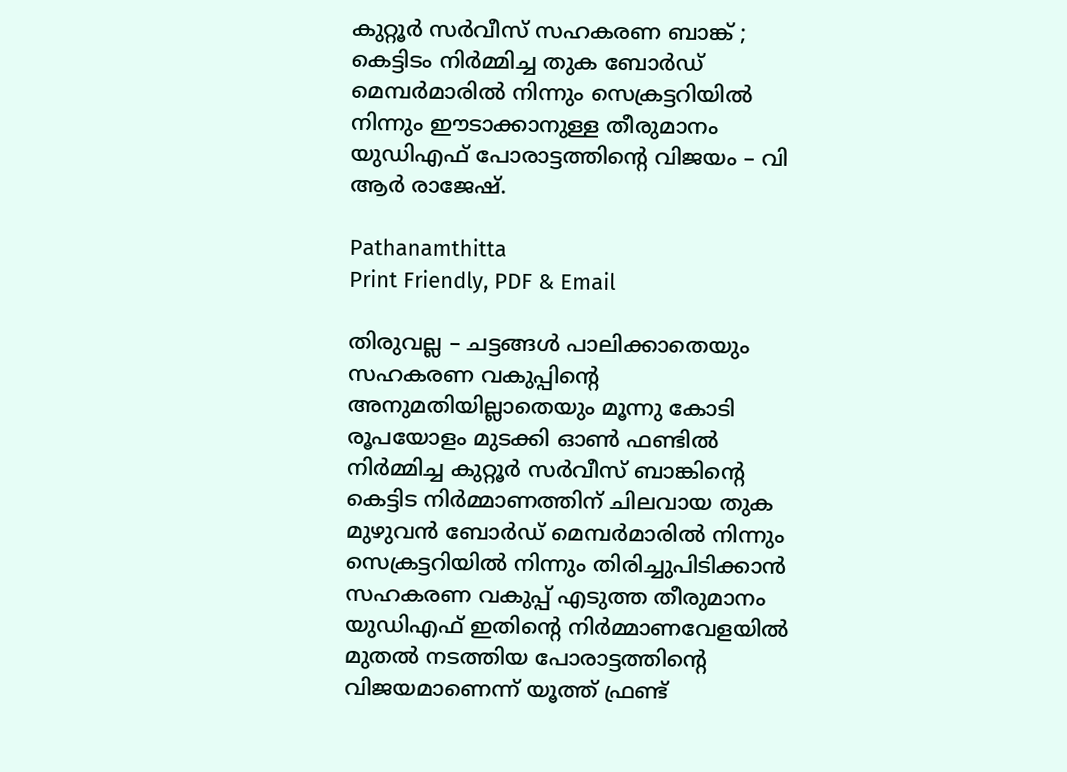കുറ്റൂർ സർവീസ് സഹകരണ ബാങ്ക് ; കെട്ടിടം നിർമ്മിച്ച തുക ബോർഡ് മെമ്പർമാരിൽ നിന്നും സെക്രട്ടറിയിൽ നിന്നും ഈടാക്കാനുള്ള തീരുമാനം യുഡിഎഫ് പോരാട്ടത്തിന്റെ വിജയം – വി ആർ രാജേഷ്.

Pathanamthitta
Print Friendly, PDF & Email

തിരുവല്ല – ചട്ടങ്ങൾ പാലിക്കാതെയും സഹകരണ വകുപ്പിന്റെ അനുമതിയില്ലാതെയും മൂന്നു കോടി രൂപയോളം മുടക്കി ഓൺ ഫണ്ടിൽ നിർമ്മിച്ച കുറ്റൂർ സർവീസ് ബാങ്കിന്റെ കെട്ടിട നിർമ്മാണത്തിന് ചിലവായ തുക മുഴുവൻ ബോർഡ് മെമ്പർമാരിൽ നിന്നും സെക്രട്ടറിയിൽ നിന്നും തിരിച്ചുപിടിക്കാൻ സഹകരണ വകുപ്പ് എടുത്ത തീരുമാനം യുഡിഎഫ് ഇതിന്റെ നിർമ്മാണവേളയിൽ മുതൽ നടത്തിയ പോരാട്ടത്തിന്റെ വിജയമാണെന്ന് യൂത്ത് ഫ്രണ്ട്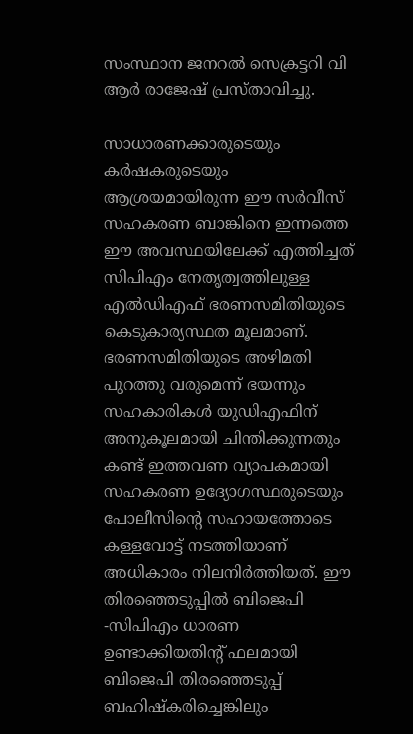സംസ്ഥാന ജനറൽ സെക്രട്ടറി വി ആർ രാജേഷ് പ്രസ്താവിച്ചു.

സാധാരണക്കാരുടെയും കർഷകരുടെയും ആശ്രയമായിരുന്ന ഈ സർവീസ് സഹകരണ ബാങ്കിനെ ഇന്നത്തെ ഈ അവസ്ഥയിലേക്ക് എത്തിച്ചത് സിപിഎം നേതൃത്വത്തിലുള്ള എൽഡിഎഫ് ഭരണസമിതിയുടെ കെടുകാര്യസ്ഥത മൂലമാണ്. ഭരണസമിതിയുടെ അഴിമതി പുറത്തു വരുമെന്ന് ഭയന്നും സഹകാരികൾ യുഡിഎഫിന് അനുകൂലമായി ചിന്തിക്കുന്നതും കണ്ട് ഇത്തവണ വ്യാപകമായി സഹകരണ ഉദ്യോഗസ്ഥരുടെയും പോലീസിന്റെ സഹായത്തോടെ കള്ളവോട്ട് നടത്തിയാണ് അധികാരം നിലനിർത്തിയത്. ഈ തിരഞ്ഞെടുപ്പിൽ ബിജെപി -സിപിഎം ധാരണ ഉണ്ടാക്കിയതിന്റ് ഫലമായി ബിജെപി തിരഞ്ഞെടുപ്പ് ബഹിഷ്കരിച്ചെങ്കിലും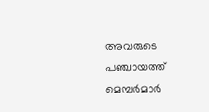അവരുടെ പഞ്ചായത്ത് മെമ്പർമാർ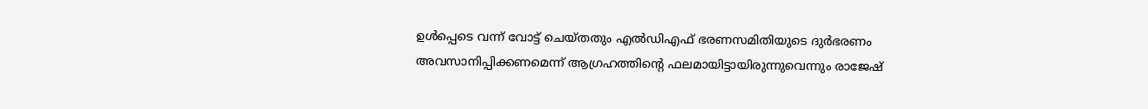ഉൾപ്പെടെ വന്ന് വോട്ട് ചെയ്തതും എൽഡിഎഫ് ഭരണസമിതിയുടെ ദുർഭരണം അവസാനിപ്പിക്കണമെന്ന് ആഗ്രഹത്തിന്റെ ഫലമായിട്ടായിരുന്നുവെന്നും രാജേഷ്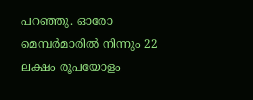പറഞ്ഞു. ഓരോ മെമ്പർമാരിൽ നിന്നും 22 ലക്ഷം രൂപയോളം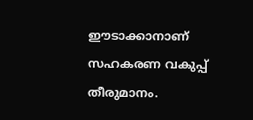ഈടാക്കാനാണ് സഹകരണ വകുപ്പ് തീരുമാനം.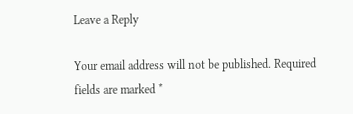Leave a Reply

Your email address will not be published. Required fields are marked *